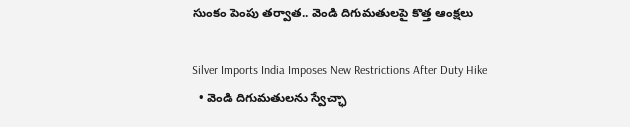సుంకం పెంపు తర్వాత.. వెండి దిగుమతులపై కొత్త ఆంక్షలు

Silver Imports India Imposes New Restrictions After Duty Hike
  • వెండి దిగుమతులను స్వేచ్ఛా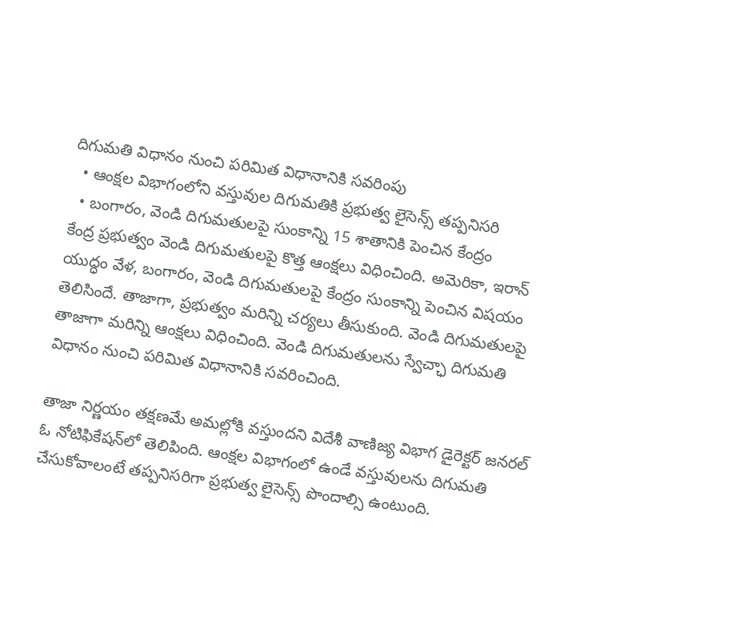దిగుమతి విధానం నుంచి పరిమిత విధానానికి సవరింపు
  • ఆంక్షల విభాగంలోని వస్తువుల దిగుమతికి ప్రభుత్వ లైసెన్స్ తప్పనిసరి
  • బంగారం, వెండి దిగుమతులపై సుంకాన్ని 15 శాతానికి పెంచిన కేంద్రం
కేంద్ర ప్రభుత్వం వెండి దిగుమతులపై కొత్త ఆంక్షలు విధించింది. అమెరికా, ఇరాన్ యుద్ధం వేళ, బంగారం, వెండి దిగుమతులపై కేంద్రం సుంకాన్ని పెంచిన విషయం తెలిసిందే. తాజాగా, ప్రభుత్వం మరిన్ని చర్యలు తీసుకుంది. వెండి దిగుమతులపై తాజాగా మరిన్ని ఆంక్షలు విధించింది. వెండి దిగుమతులను స్వేచ్ఛా దిగుమతి విధానం నుంచి పరిమిత విధానానికి సవరించింది.

తాజా నిర్ణయం తక్షణమే అమల్లోకి వస్తుందని విదేశీ వాణిజ్య విభాగ డైరెక్టర్ జనరల్ ఓ నోటిఫికేషన్‌లో తెలిపింది. ఆంక్షల విభాగంలో ఉండే వస్తువులను దిగుమతి చేసుకోవాలంటే తప్పనిసరిగా ప్రభుత్వ లైసెన్స్ పొందాల్సి ఉంటుంది.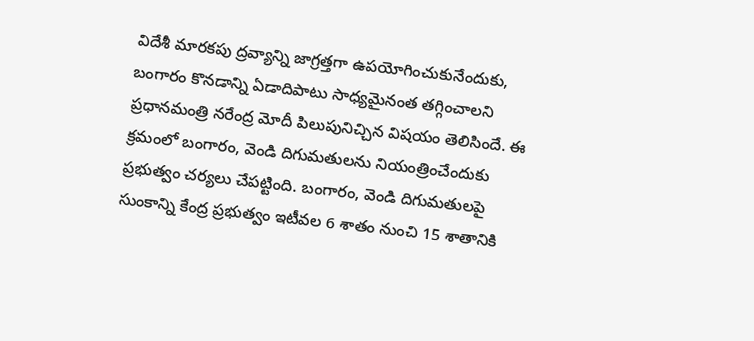విదేశీ మారకపు ద్రవ్యాన్ని జాగ్రత్తగా ఉపయోగించుకునేందుకు, బంగారం కొనడాన్ని ఏడాదిపాటు సాధ్యమైనంత తగ్గించాలని ప్రధానమంత్రి నరేంద్ర మోదీ పిలుపునిచ్చిన విషయం తెలిసిందే. ఈ క్రమంలో బంగారం, వెండి దిగుమతులను నియంత్రించేందుకు ప్రభుత్వం చర్యలు చేపట్టింది. బంగారం, వెండి దిగుమతులపై సుంకాన్ని కేంద్ర ప్రభుత్వం ఇటీవల 6 శాతం నుంచి 15 శాతానికి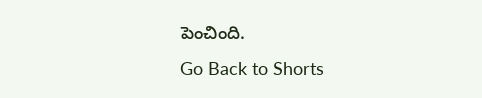పెంచింది.
Go Back to Shorts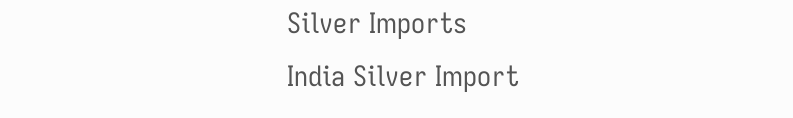Silver Imports
India Silver Import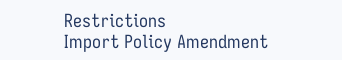Restrictions
Import Policy Amendment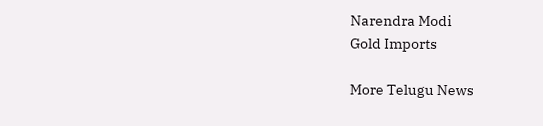Narendra Modi
Gold Imports

More Telugu News